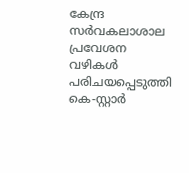കേന്ദ്ര സർവകലാശാല പ്രവേശന വഴികൾ പരിചയപ്പെടുത്തി കെ-സ്റ്റാര്‍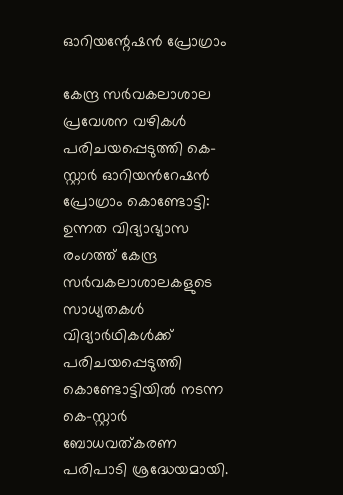ഓറിയന്റേഷന്‍ പ്രോഗ്രാം

കേന്ദ്ര സർവകലാശാല പ്രവേശന വഴികൾ പരിചയപ്പെടുത്തി കെ-സ്റ്റാര്‍ ഓറിയന്‍റേഷന്‍ പ്രോഗ്രാം കൊണ്ടോട്ടി: ഉന്നത വിദ്യാഭ്യാസ രംഗത്ത് കേന്ദ്ര സർവകലാശാലകളുടെ സാധ്യതകള്‍ വിദ്യാര്‍ഥികള്‍ക്ക് പരിചയപ്പെടുത്തി കൊണ്ടോട്ടിയില്‍ നടന്ന കെ-സ്റ്റാര്‍ ബോധവത്കരണ പരിപാടി ശ്രദ്ധേയമായി.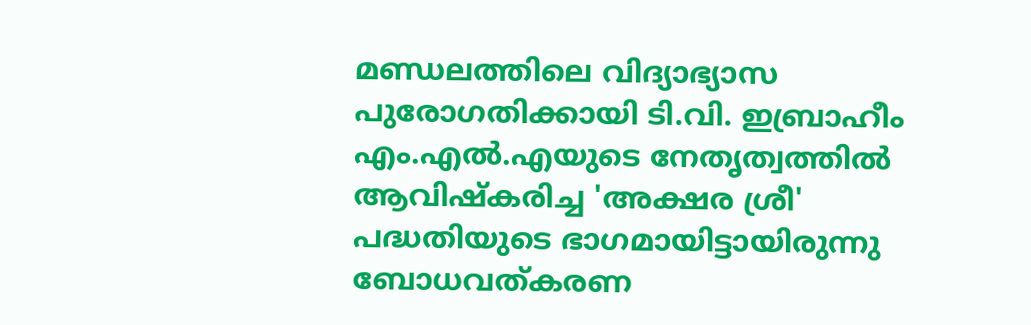മണ്ഡലത്തിലെ വിദ്യാഭ്യാസ പുരോഗതിക്കായി ടി.വി. ഇബ്രാഹീം എം.എല്‍.എയുടെ നേതൃത്വത്തില്‍ ആവിഷ്കരിച്ച 'അക്ഷര ശ്രീ' പദ്ധതിയുടെ ഭാഗമായിട്ടായിരുന്നു ബോധവത്കരണ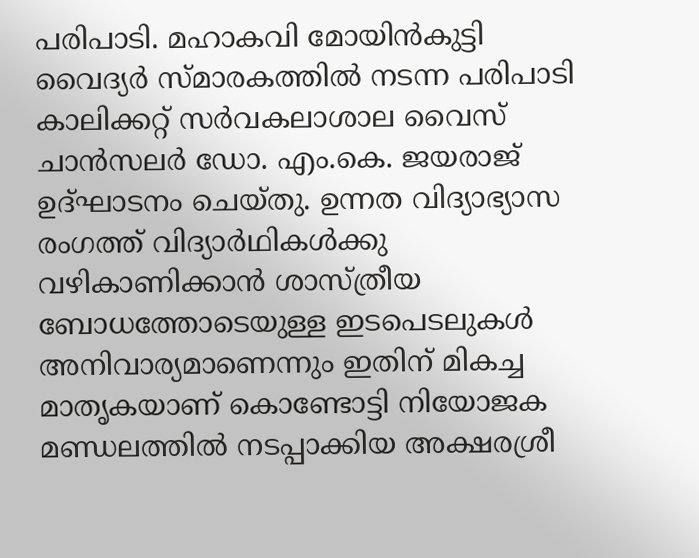പരിപാടി. മഹാകവി മോയിന്‍കുട്ടി വൈദ്യര്‍ സ്മാരകത്തില്‍ നടന്ന പരിപാടി കാലിക്കറ്റ് സര്‍വകലാശാല വൈസ് ചാന്‍സലര്‍ ഡോ. എം.കെ. ജയരാജ് ഉദ്ഘാടനം ചെയ്തു. ഉന്നത വിദ്യാഭ്യാസ രംഗത്ത് വിദ്യാര്‍ഥികള്‍ക്കു വഴികാണിക്കാന്‍ ശാസ്ത്രീയ ബോധത്തോടെയുള്ള ഇടപെടലുകള്‍ അനിവാര്യമാണെന്നും ഇതിന് മികച്ച മാതൃകയാണ് കൊണ്ടോട്ടി നിയോജക മണ്ഡലത്തില്‍ നടപ്പാക്കിയ അക്ഷരശ്രീ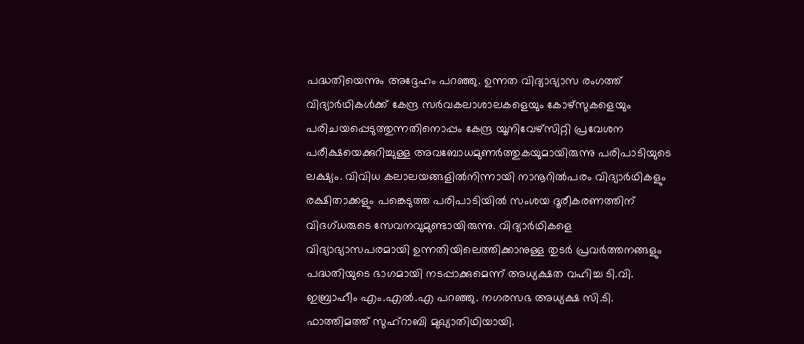പദ്ധതിയെന്നും അദ്ദേഹം പറഞ്ഞു. ഉന്നത വിദ്യാഭ്യാസ രംഗത്ത് വിദ്യാര്‍ഥികള്‍ക്ക് കേന്ദ്ര സര്‍വകലാശാലകളെയും കോഴ്‌സുകളെയും പരിചയപ്പെടുത്തുന്നതിനൊപ്പം കേന്ദ്ര യൂനിവേഴ്‌സിറ്റി പ്രവേശന പരീക്ഷയെക്കുറിച്ചുള്ള അവബോധമുണര്‍ത്തുകയുമായിരുന്നു പരിപാടിയുടെ ലക്ഷ്യം. വിവിധ കലാലയങ്ങളില്‍നിന്നായി നാനൂറില്‍പരം വിദ്യാര്‍ഥികളും രക്ഷിതാക്കളും പങ്കെടുത്ത പരിപാടിയില്‍ സംശയ ദൂരീകരണത്തിന് വിദഗ്ധരുടെ സേവനവുമുണ്ടായിരുന്നു. വിദ്യാര്‍ഥികളെ വിദ്യാഭ്യാസപരമായി ഉന്നതിയിലെത്തിക്കാനുള്ള തുടര്‍ പ്രവര്‍ത്തനങ്ങളും പദ്ധതിയുടെ ഭാഗമായി നടപ്പാക്കുമെന്ന് അധ്യക്ഷത വഹിച്ച ടി.വി. ഇബ്രാഹീം എം.എല്‍.എ പറഞ്ഞു. നഗരസഭ അധ്യക്ഷ സി.ടി. ഫാത്തിമത്ത് സുഹ്‌റാബി മുഖ്യാതിഥിയായി.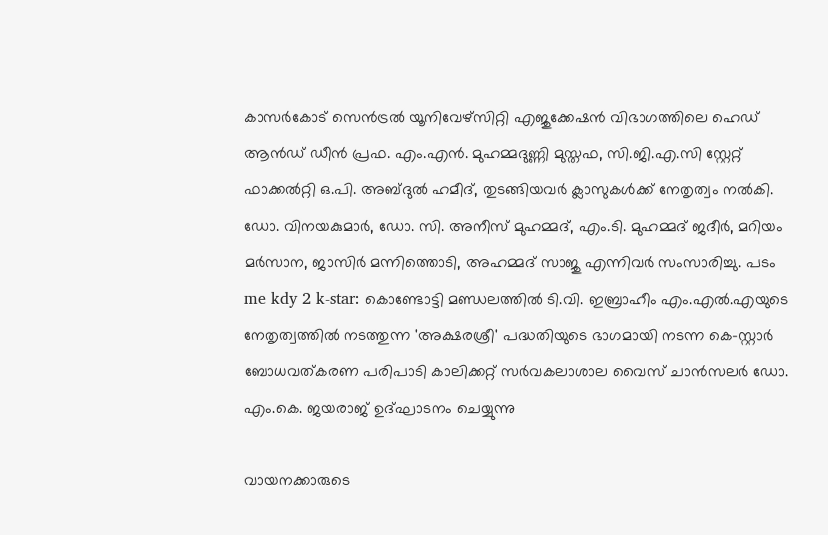കാസര്‍കോട് സെന്‍ട്രല്‍ യൂനിവേഴ്‌സിറ്റി എജുക്കേഷന്‍ വിഭാഗത്തിലെ ഹെഡ് ആൻഡ് ഡീന്‍ പ്രഫ. എം.എന്‍. മുഹമ്മദുണ്ണി മുസ്തഫ, സി.ജി.എ.സി സ്റ്റേറ്റ് ഫാക്കല്‍റ്റി ഒ.പി. അബ്ദുല്‍ ഹമീദ്, തുടങ്ങിയവര്‍ ക്ലാസുകള്‍ക്ക് നേതൃത്വം നല്‍കി. ഡോ. വിനയകുമാര്‍, ഡോ. സി. അനീസ് മുഹമ്മദ്, എം.ടി. മുഹമ്മദ് ജദീര്‍, മറിയം മര്‍സാന, ജാസിര്‍ മന്നിത്തൊടി, അഹമ്മദ് സാജു എന്നിവര്‍ സംസാരിച്ചു. പടം me kdy 2 k-star: കൊണ്ടോട്ടി മണ്ഡലത്തില്‍ ടി.വി. ഇബ്രാഹീം എം.എല്‍.എയുടെ നേതൃത്വത്തില്‍ നടത്തുന്ന 'അക്ഷരശ്രീ' പദ്ധതിയുടെ ഭാഗമായി നടന്ന കെ-സ്റ്റാര്‍ ബോധവത്കരണ പരിപാടി കാലിക്കറ്റ് സര്‍വകലാശാല വൈസ് ചാന്‍സലര്‍ ഡോ. എം.കെ. ജയരാജ് ഉദ്ഘാടനം ചെയ്യുന്നു

വായനക്കാരുടെ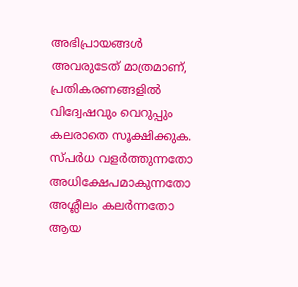അഭിപ്രായങ്ങള്‍ അവരുടേത് മാത്രമാണ്, പ്രതികരണങ്ങളിൽ വിദ്വേഷവും വെറുപ്പും കലരാതെ സൂക്ഷിക്കുക. സ്പർധ വളർത്തുന്നതോ അധിക്ഷേപമാകുന്നതോ അശ്ലീലം കലർന്നതോ ആയ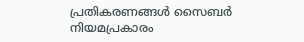പ്രതികരണങ്ങൾ സൈബർ നിയമപ്രകാരം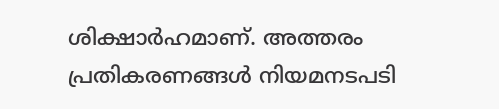ശിക്ഷാർഹമാണ്. അത്തരം പ്രതികരണങ്ങൾ നിയമനടപടി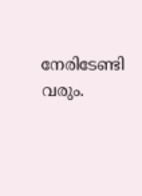നേരിടേണ്ടി വരും.